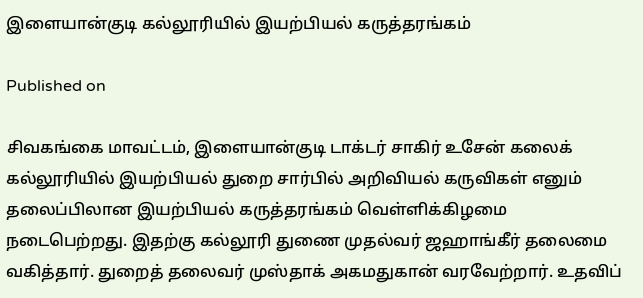இளையான்குடி கல்லூரியில் இயற்பியல் கருத்தரங்கம்

Published on

சிவகங்கை மாவட்டம், இளையான்குடி டாக்டர் சாகிர் உசேன் கலைக் கல்லூரியில் இயற்பியல் துறை சார்பில் அறிவியல் கருவிகள் எனும் தலைப்பிலான இயற்பியல் கருத்தரங்கம் வெள்ளிக்கிழமை நடைபெற்றது. இதற்கு கல்லூரி துணை முதல்வர் ஜஹாங்கீர் தலைமை வகித்தார். துறைத் தலைவர் முஸ்தாக் அகமதுகான் வரவேற்றார். உதவிப்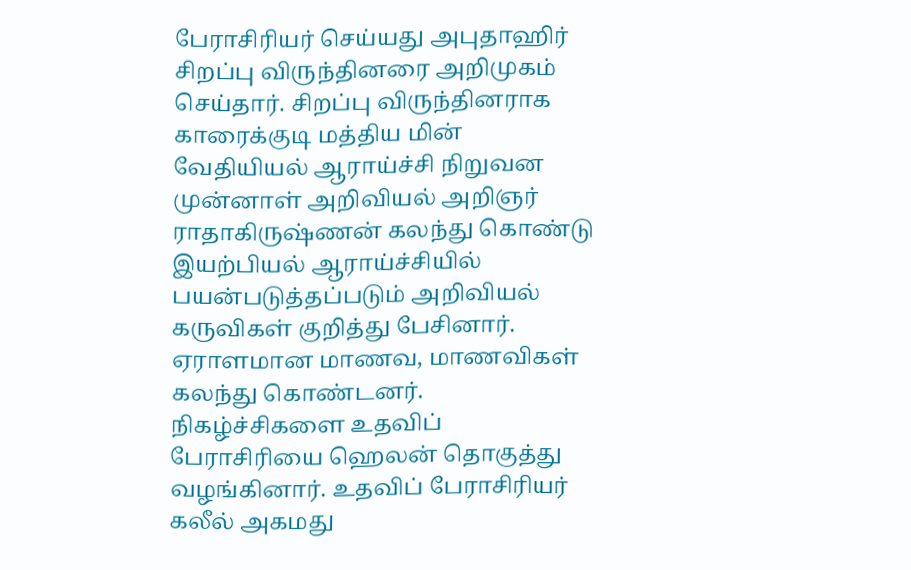பேராசிரியர் செய்யது அபுதாஹிர் சிறப்பு விருந்தினரை அறிமுகம் செய்தார். சிறப்பு விருந்தினராக காரைக்குடி மத்திய மின் வேதியியல் ஆராய்ச்சி நிறுவன முன்னாள் அறிவியல் அறிஞர் ராதாகிருஷ்ணன் கலந்து கொண்டு இயற்பியல் ஆராய்ச்சியில் பயன்படுத்தப்படும் அறிவியல் கருவிகள் குறித்து பேசினார். ஏராளமான மாணவ, மாணவிகள் கலந்து கொண்டனர். நிகழ்ச்சிகளை உதவிப் பேராசிரியை ஹெலன் தொகுத்து வழங்கினார். உதவிப் பேராசிரியர் கலீல் அகமது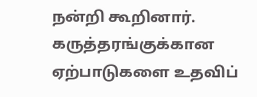நன்றி கூறினார். கருத்தரங்குக்கான ஏற்பாடுகளை உதவிப்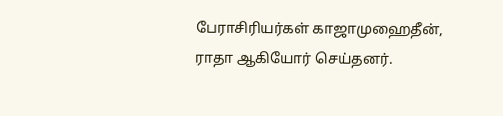பேராசிரியர்கள் காஜாமுஹைதீன், ராதா ஆகியோர் செய்தனர்.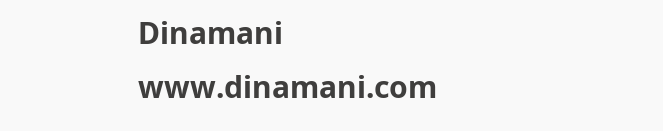Dinamani
www.dinamani.com